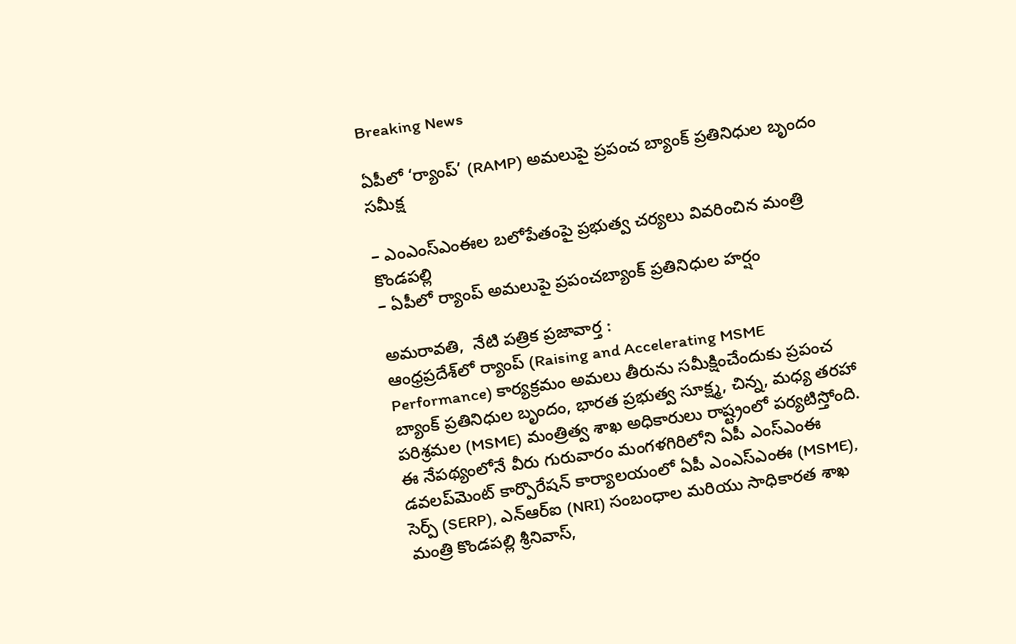Breaking News

ఏపీలో ‘ర్యాంప్’ (RAMP) అమలుపై ప్రపంచ బ్యాంక్ ప్రతినిధుల బృందం సమీక్ష

– ఎంఎంస్ఎంఈల బ‌లోపేతంపై ప్ర‌భుత్వ చ‌ర్య‌లు వివ‌రించిన మంత్రి కొండ‌ప‌ల్లి
– ఏపీలో ర్యాంప్ అమ‌లుపై ప్ర‌పంచ‌బ్యాంక్ ప్ర‌తినిధుల హ‌ర్షం

అమ‌రావ‌తి,  నేటి పత్రిక ప్రజావార్త :
ఆంధ్రప్రదేశ్‌లో ర్యాంప్ (Raising and Accelerating MSME Performance) కార్యక్రమం అమలు తీరును సమీక్షించేందుకు ప్రపంచ బ్యాంక్ ప్రతినిధుల బృందం, భారత ప్రభుత్వ సూక్ష్మ, చిన్న, మధ్య తరహా పరిశ్రమల (MSME) మంత్రిత్వ శాఖ అధికారులు రాష్ట్రంలో ప‌ర్య‌టిస్తోంది. ఈ నేప‌థ్యంలోనే వీరు గురువారం మంగ‌ళ‌గిరిలోని ఏపీ ఎంస్ఎంఈ డ‌వ‌ల‌ప్‌మెంట్ కార్పొరేష‌న్ కార్యాల‌యంలో ఏపీ ఎంఎస్ఎంఈ (MSME), సెర్ప్ (SERP), ఎన్ఆర్ఐ (NRI) సంబంధాల మరియు సాధికారత శాఖ మంత్రి కొండపల్లి శ్రీనివాస్‌,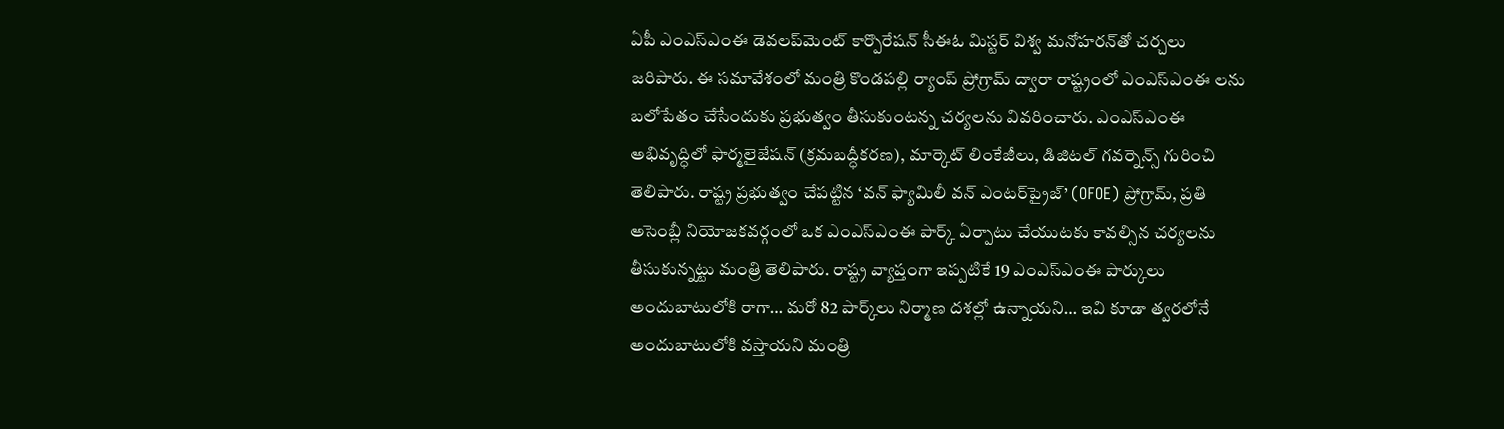ఏపీ ఎంఎస్ఎంఈ డెవలప్‌మెంట్ కార్పొరేషన్ సీఈఓ మిస్టర్ విశ్వ మనోహరన్‌తో చర్చలు జరిపారు. ఈ సమావేశంలో మంత్రి కొండ‌ప‌ల్లి ర్యాంప్ ప్రోగ్రామ్ ద్వారా రాష్ట్రంలో ఎంఎస్ఎంఈ లను బలోపేతం చేసేందుకు ప్రభుత్వం తీసుకుంటన్న చర్యలను వివరించారు. ఎంఎస్ఎంఈ అభివృద్ధిలో ఫార్మలైజేషన్ (క్రమబద్ధీకరణ), మార్కెట్ లింకేజీలు, డిజిటల్ గవర్నెన్స్ గురించి తెలిపారు. రాష్ట్ర ప్రభుత్వం చేపట్టిన ‘వన్ ఫ్యామిలీ వన్ ఎంటర్‌ప్రైజ్’ (OFOE) ప్రోగ్రామ్, ప్రతి అసెంబ్లీ నియోజకవర్గంలో ఒక ఎంఎస్ఎంఈ పార్క్ ఏర్పాటు చేయుటకు కావల్సిన‌ చర్యలను తీసుకున్న‌ట్టు మంత్రి తెలిపారు. రాష్ట్ర వ్యాప్తంగా ఇప్ప‌టికే 19 ఎంఎస్ఎంఈ పార్కులు అందుబాటులోకి రాగా… మ‌రో 82 పార్క్‌లు నిర్మాణ ద‌శ‌ల్లో ఉన్నాయ‌ని… ఇవి కూడా త్వ‌ర‌లోనే అందుబాటులోకి వ‌స్తాయ‌ని మంత్రి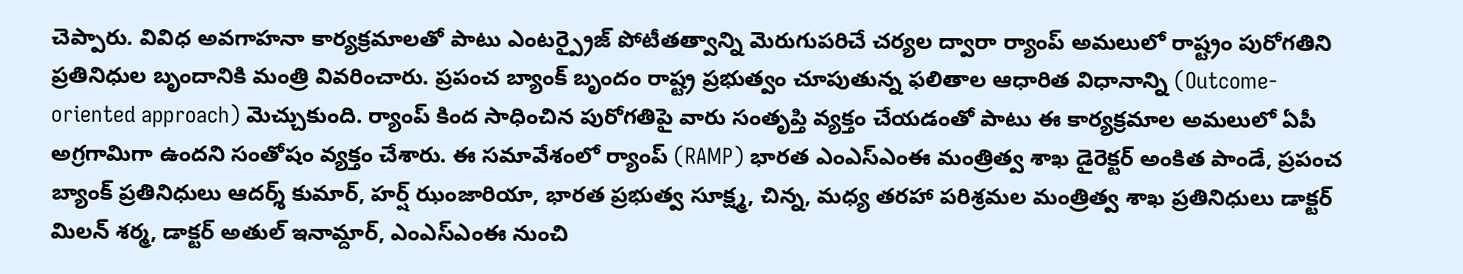చెప్పారు. వివిధ అవ‌గాహ‌నా కార్య‌క్ర‌మాల‌తో పాటు ఎంటర్ప్రైజ్ పోటీతత్వాన్ని మెరుగుపరిచే చర్యల ద్వారా ర్యాంప్ అమలులో రాష్ట్రం పురోగతిని ప్రతినిధుల బృందానికి మంత్రి వివరించారు. ప్రపంచ బ్యాంక్ బృందం రాష్ట్ర ప్రభుత్వం చూపుతున్న ఫలితాల ఆధారిత విధానాన్ని (Outcome-oriented approach) మెచ్చుకుంది. ర్యాంప్ కింద సాధించిన పురోగతిపై వారు సంతృప్తి వ్యక్తం చేయ‌డంతో పాటు ఈ కార్య‌క్ర‌మాల అమ‌లులో ఏపీ అగ్ర‌గామిగా ఉంద‌ని సంతోషం వ్య‌క్తం చేశారు. ఈ స‌మావేశంలో ర్యాంప్ (RAMP) భారత ఎంఎస్ఎంఈ మంత్రిత్వ శాఖ డైరెక్ట‌ర్‌ అంకిత పాండే, ప్రపంచ బ్యాంక్ ప్రతినిధులు ఆదర్శ్ కుమార్, హర్ష్ ఝంజారియా, భారత ప్రభుత్వ సూక్ష్మ, చిన్న, మధ్య తరహా పరిశ్రమల మంత్రిత్వ శాఖ ప్రతినిధులు డాక్టర్ మిలన్ శర్మ, డాక్టర్ అతుల్ ఇనామ్దార్, ఎంఎస్ఎంఈ నుంచి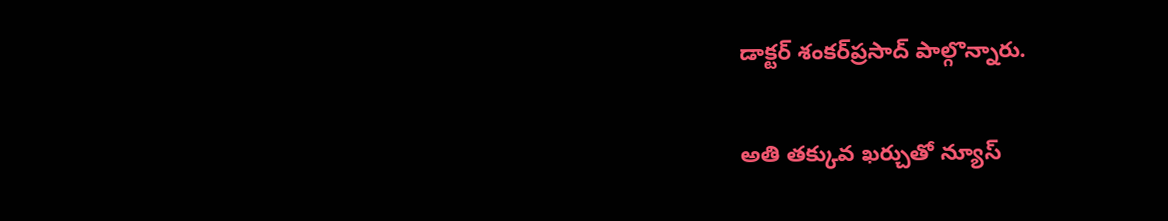డాక్ట‌ర్ శంక‌ర్‌ప్ర‌సాద్ పాల్గొన్నారు.

అతి తక్కువ ఖర్చుతో న్యూస్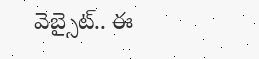వెబ్సైట్.. ఈ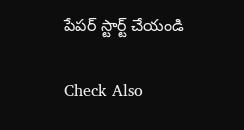పేపర్ స్టార్ట్ చేయండి

Check Also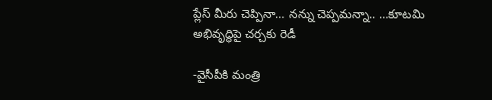ప్లేస్ మీరు చెప్పినా… నన్ను చెప్పమన్నా.. …కూటమి అభివృద్ధిపై చర్చకు రెడీ

-వైసీపీకి మంత్రి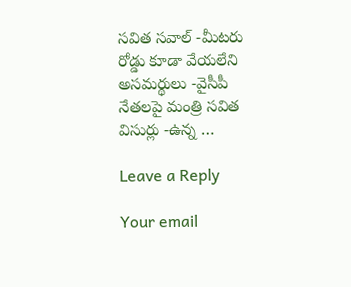సవిత సవాల్ -మీటరు రోడ్డు కూడా వేయలేని అసమర్థులు -వైసీపీ నేతలపై మంత్రి సవిత విసుర్లు -ఉన్న …

Leave a Reply

Your email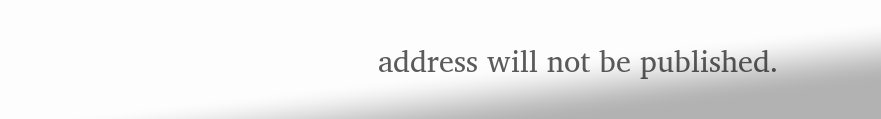address will not be published.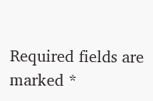Required fields are marked *